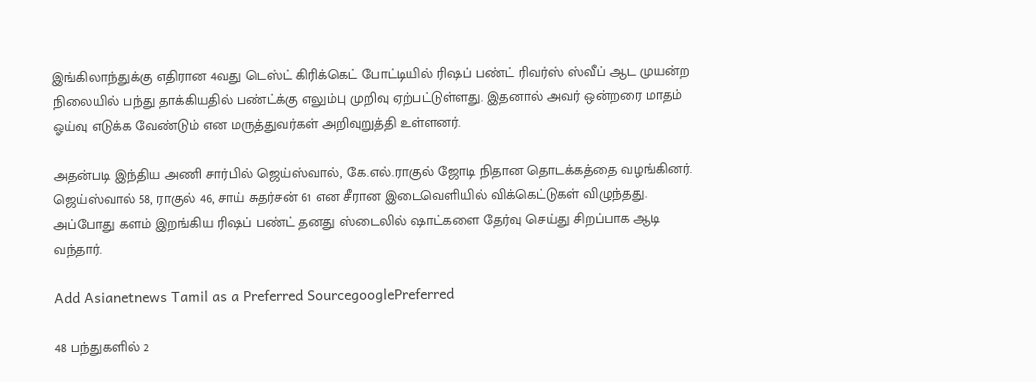இங்கிலாந்துக்கு எதிரான 4வது டெஸ்ட் கிரிக்கெட் போட்டியில் ரிஷப் பண்ட் ரிவர்ஸ் ஸ்வீப் ஆட முயன்ற நிலையில் பந்து தாக்கியதில் பண்ட்க்கு எலும்பு முறிவு ஏற்பட்டுள்ளது. இதனால் அவர் ஒன்றரை மாதம் ஓய்வு எடுக்க வேண்டும் என மருத்துவர்கள் அறிவுறுத்தி உள்ளனர்.

அதன்படி இந்திய அணி சார்பில் ஜெய்ஸ்வால், கே.எல்.ராகுல் ஜோடி நிதான தொடக்கத்தை வழங்கினர். ஜெய்ஸ்வால் 58, ராகுல் 46, சாய் சுதர்சன் 61 என சீரான இடைவெளியில் விக்கெட்டுகள் விழுந்தது. அப்போது களம் இறங்கிய ரிஷப் பண்ட் தனது ஸ்டைலில் ஷாட்களை தேர்வு செய்து சிறப்பாக ஆடி வந்தார்.

Add Asianetnews Tamil as a Preferred SourcegooglePreferred

48 பந்துகளில் 2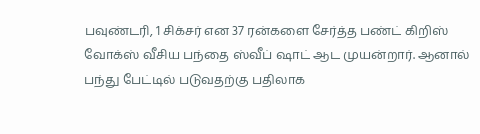பவுண்டரி, 1 சிக்சர் என 37 ரன்களை சேர்த்த பண்ட் கிறிஸ் வோக்ஸ் வீசிய பந்தை ஸ்வீப் ஷாட் ஆட முயன்றார். ஆனால் பந்து பேட்டில் படுவதற்கு பதிலாக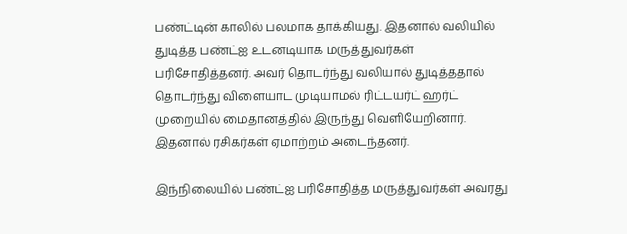பண்ட்டின் காலில் பலமாக தாக்கியது. இதனால் வலியில் துடித்த பண்ட்ஐ உடனடியாக மருத்துவர்கள் பரிசோதித்தனர். அவர் தொடர்ந்து வலியால் துடித்ததால் தொடர்ந்து விளையாட முடியாமல் ரிட்டயர்ட் ஹர்ட் முறையில் மைதானத்தில் இருந்து வெளியேறினார். இதனால் ரசிகர்கள் ஏமாற்றம் அடைந்தனர்.

இந்நிலையில் பண்ட்ஐ பரிசோதித்த மருத்துவர்கள் அவரது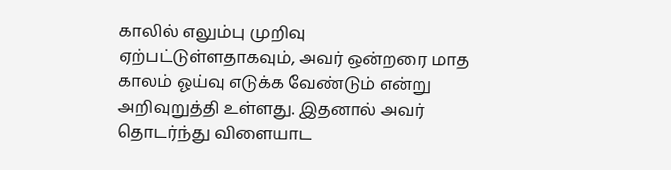காலில் எலும்பு முறிவு ஏற்பட்டுள்ளதாகவும், அவர் ஒன்றரை மாத காலம் ஓய்வு எடுக்க வேண்டும் என்று அறிவுறுத்தி உள்ளது. இதனால் அவர் தொடர்ந்து விளையாட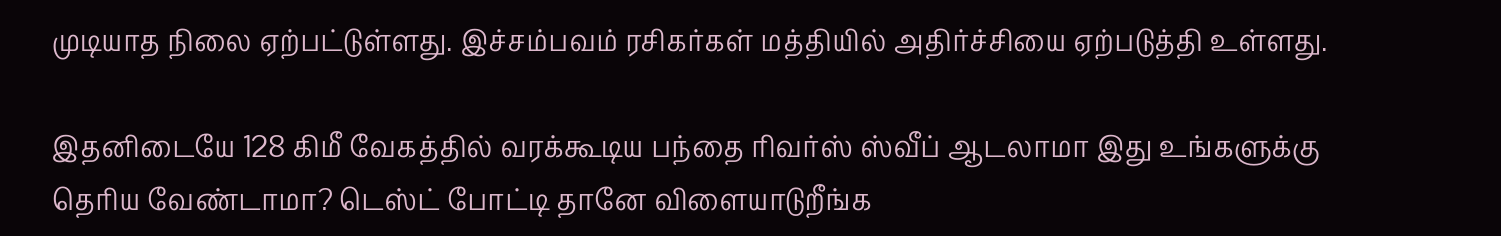முடியாத நிலை ஏற்பட்டுள்ளது. இச்சம்பவம் ரசிகர்கள் மத்தியில் அதிர்ச்சியை ஏற்படுத்தி உள்ளது.

இதனிடையே 128 கிமீ வேகத்தில் வரக்கூடிய பந்தை ரிவர்ஸ் ஸ்வீப் ஆடலாமா இது உங்களுக்கு தெரிய வேண்டாமா? டெஸ்ட் போட்டி தானே விளையாடுறீங்க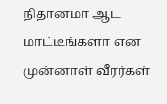நிதானமா ஆட மாட்டீங்களா என முன்னாள் வீரர்கள்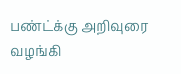பண்ட்க்கு அறிவுரை வழங்கி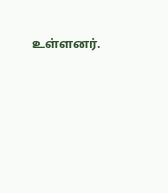உள்ளனர்.